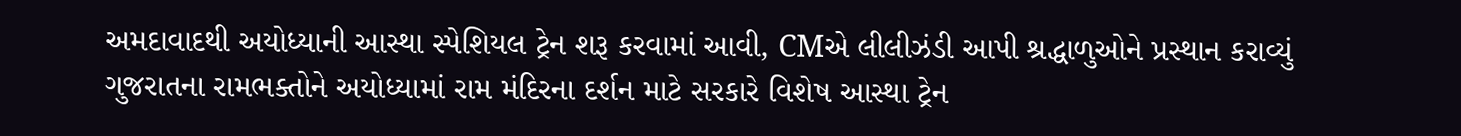અમદાવાદથી અયોધ્યાની આસ્થા સ્પેશિયલ ટ્રેન શરૂ કરવામાં આવી, CMએ લીલીઝંડી આપી શ્રદ્ધાળુઓને પ્રસ્થાન કરાવ્યું
ગુજરાતના રામભક્તોને અયોધ્યામાં રામ મંદિરના દર્શન માટે સરકારે વિશેષ આસ્થા ટ્રેન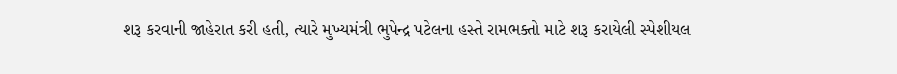શરૂ કરવાની જાહેરાત કરી હતી, ત્યારે મુખ્યમંત્રી ભુપેન્દ્ર પટેલના હસ્તે રામભક્તો માટે શરૂ કરાયેલી સ્પેશીયલ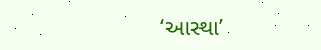‘આસ્થા’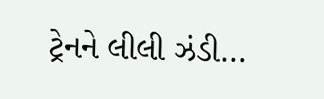ટ્રેનને લીલી ઝંડી…